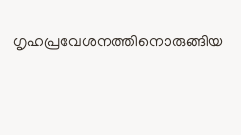ഗൃഹപ്രവേശനത്തിനൊരുങ്ങിയ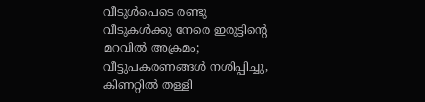വീടുള്‍പെടെ രണ്ടു വീടുകള്‍ക്കു നേരെ ഇരുട്ടിന്റെ മറവില്‍ അക്രമം; വീട്ടുപകരണങ്ങള്‍ നശിപ്പിച്ചു, കിണറ്റില്‍ തള്ളി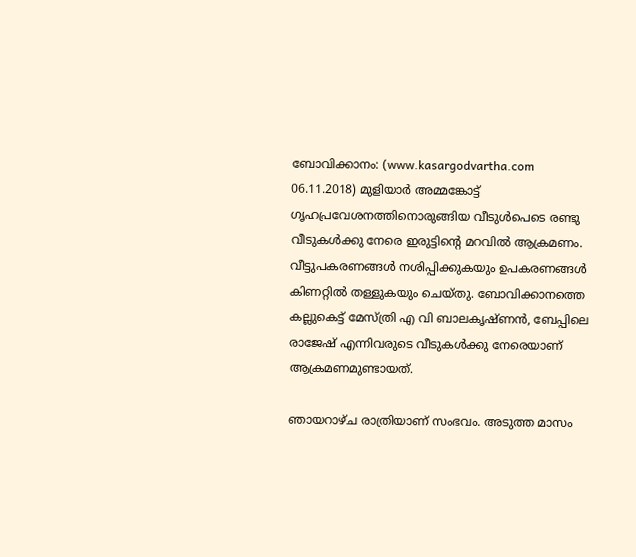ബോവിക്കാനം: (www.kasargodvartha.com 06.11.2018) മുളിയാര്‍ അമ്മങ്കോട്ട് ഗൃഹപ്രവേശനത്തിനൊരുങ്ങിയ വീടുള്‍പെടെ രണ്ടു വീടുകള്‍ക്കു നേരെ ഇരുട്ടിന്റെ മറവില്‍ ആക്രമണം. വീട്ടുപകരണങ്ങള്‍ നശിപ്പിക്കുകയും ഉപകരണങ്ങള്‍ കിണറ്റില്‍ തള്ളുകയും ചെയ്തു. ബോവിക്കാനത്തെ കല്ലുകെട്ട് മേസ്ത്രി എ വി ബാലകൃഷ്ണന്‍, ബേപ്പിലെ രാജേഷ് എന്നിവരുടെ വീടുകള്‍ക്കു നേരെയാണ് ആക്രമണമുണ്ടായത്.

ഞായറാഴ്ച രാത്രിയാണ് സംഭവം. അടുത്ത മാസം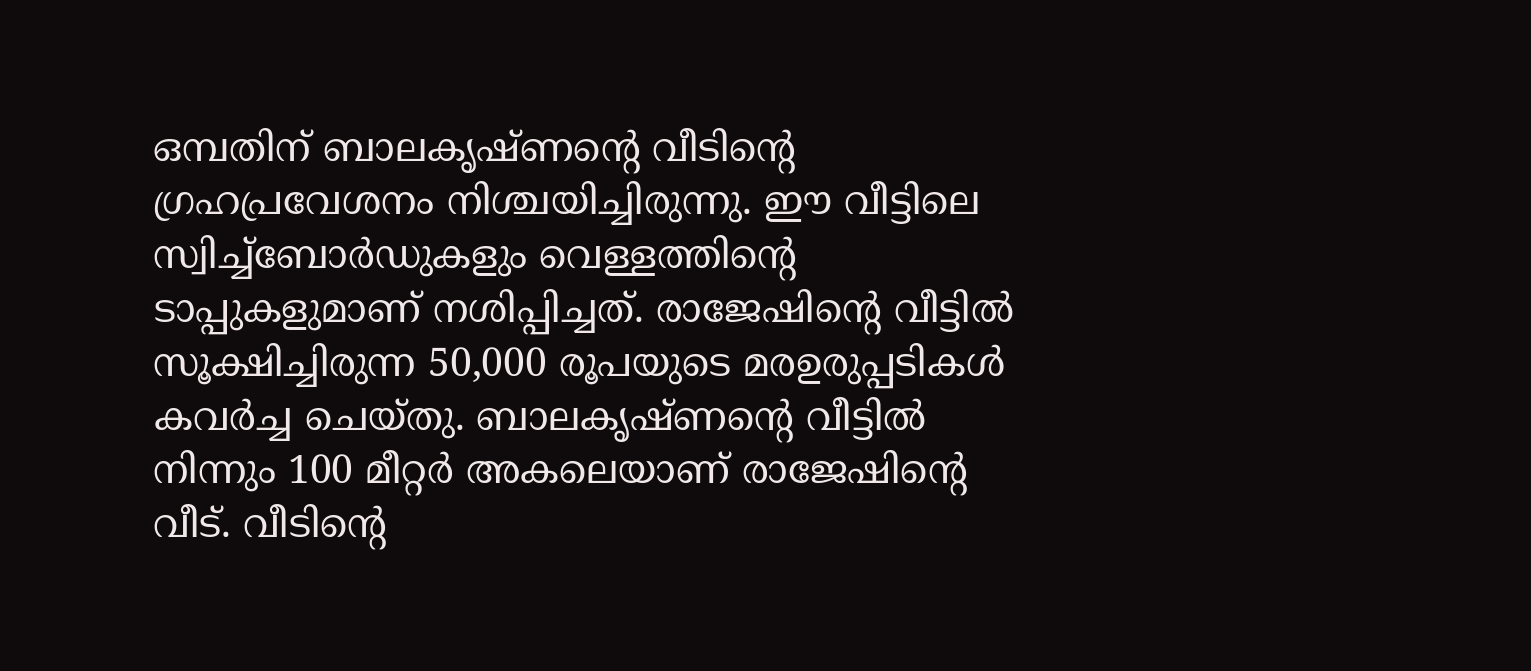ഒമ്പതിന് ബാലകൃഷ്ണന്റെ വീടിന്റെ ഗ്രഹപ്രവേശനം നിശ്ചയിച്ചിരുന്നു. ഈ വീട്ടിലെ സ്വിച്ച്‌ബോര്‍ഡുകളും വെള്ളത്തിന്റെ ടാപ്പുകളുമാണ് നശിപ്പിച്ചത്. രാജേഷിന്റെ വീട്ടില്‍ സൂക്ഷിച്ചിരുന്ന 50,000 രൂപയുടെ മരഉരുപ്പടികള്‍ കവര്‍ച്ച ചെയ്തു. ബാലകൃഷ്ണന്റെ വീട്ടില്‍ നിന്നും 100 മീറ്റര്‍ അകലെയാണ് രാജേഷിന്റെ വീട്. വീടിന്റെ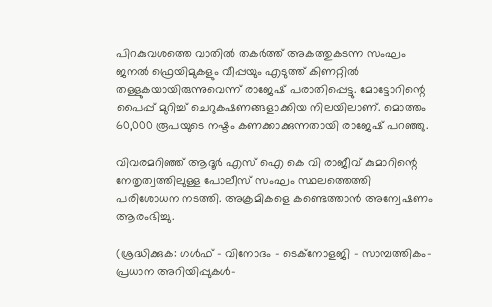പിറകുവശത്തെ വാതില്‍ തകര്‍ത്ത് അകത്തുകടന്ന സംഘം ജനല്‍ ഫ്രെയിമുകളും വീപ്പയും എടുത്ത് കിണറ്റില്‍ തള്ളുകയായിരുന്നുവെന്ന് രാജേഷ് പരാതിപ്പെട്ടു. മോട്ടോറിന്റെ പൈപ്പ് മുറിച്ച് ചെറുകഷണങ്ങളാക്കിയ നിലയിലാണ്. മൊത്തം 60,000 രൂപയുടെ നഷ്ടം കണക്കാക്കുന്നതായി രാജേഷ് പറഞ്ഞു.

വിവരമറിഞ്ഞ് ആദൂര്‍ എസ് ഐ കെ വി രാജീവ് കുമാറിന്റെ നേതൃത്വത്തിലുള്ള പോലീസ് സംഘം സ്ഥലത്തെത്തി പരിശോധന നടത്തി. അക്രമികളെ കണ്ടെത്താന്‍ അന്വേഷണം ആരംഭിച്ചു.

(ശ്രദ്ധിക്കുക: ഗൾഫ് - വിനോദം - ടെക്നോളജി - സാമ്പത്തികം- പ്രധാന അറിയിപ്പുകൾ-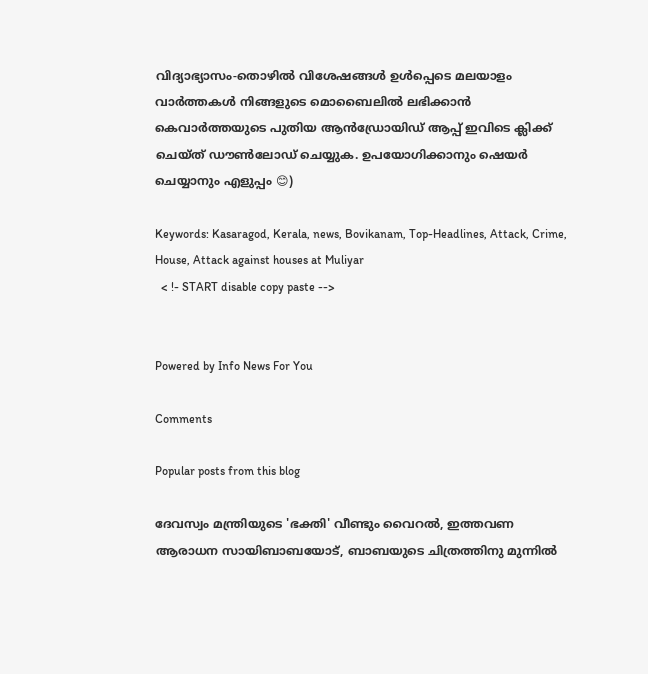വിദ്യാഭ്യാസം-തൊഴിൽ വിശേഷങ്ങൾ ഉൾപ്പെടെ മലയാളം വാർത്തകൾ നിങ്ങളുടെ മൊബൈലിൽ ലഭിക്കാൻ കെവാർത്തയുടെ പുതിയ ആൻഡ്രോയിഡ് ആപ്പ് ഇവിടെ ക്ലിക്ക് ചെയ്ത് ഡൗൺലോഡ് ചെയ്യുക. ഉപയോഗിക്കാനും ഷെയർ ചെയ്യാനും എളുപ്പം 😊)

Keywords: Kasaragod, Kerala, news, Bovikanam, Top-Headlines, Attack, Crime, House, Attack against houses at Muliyar
  < !- START disable copy paste -->


Powered by Info News For You

Comments

Popular posts from this blog

ദേവസ്വം മന്ത്രിയുടെ 'ഭക്തി' വീണ്ടും വൈറല്‍, ഇത്തവണ ആരാധന സായിബാബയോട്, ബാബയുടെ ചിത്രത്തിനു മുന്നില്‍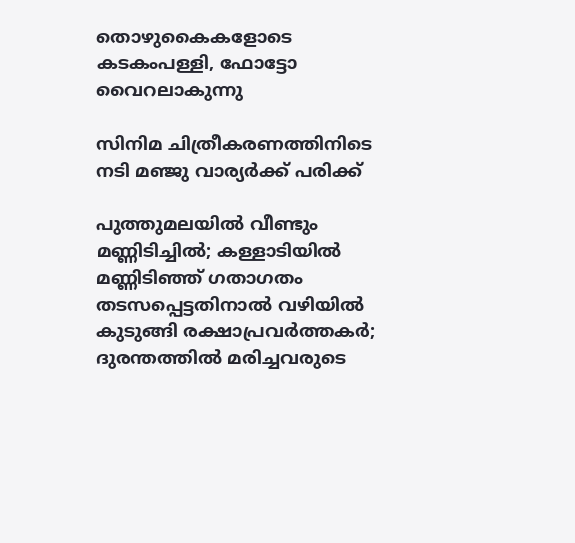തൊഴുകൈകളോടെ കടകംപള്ളി, ഫോട്ടോ വൈറലാകുന്നു

സിനിമ ചിത്രീകരണത്തിനിടെ നടി മഞ്ജു വാര്യര്‍ക്ക് പരിക്ക്

പുത്തുമലയില്‍ വീണ്ടും മണ്ണിടിച്ചില്‍; കള്ളാടിയില്‍ മണ്ണിടിഞ്ഞ് ഗതാഗതം തടസപ്പെട്ടതിനാല്‍ വഴിയില്‍ കുടുങ്ങി രക്ഷാപ്രവര്‍ത്തകര്‍; ദുരന്തത്തില്‍ മരിച്ചവരുടെ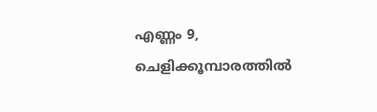എണ്ണം 9, ചെളിക്കൂമ്പാരത്തില്‍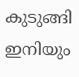കുടുങ്ങി ഇനിയും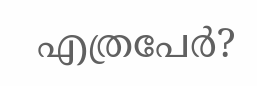എത്രപേര്‍?